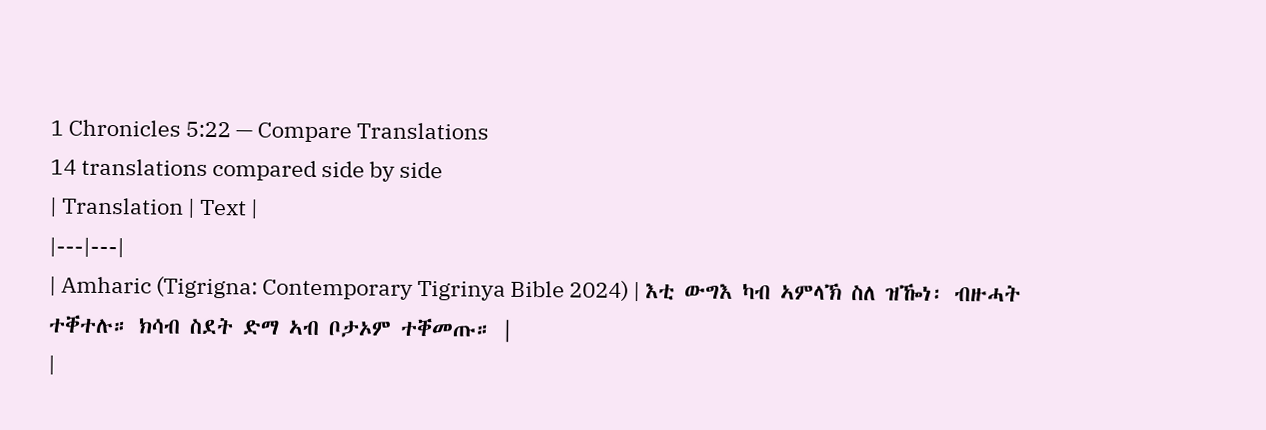1 Chronicles 5:22 — Compare Translations
14 translations compared side by side
| Translation | Text |
|---|---|
| Amharic (Tigrigna: Contemporary Tigrinya Bible 2024) | እቲ ውግእ ካብ ኣምላኽ ስለ ዝዀነ፡ ብዙሓት ተቐተሉ። ክሳብ ስደት ድማ ኣብ ቦታኦም ተቐመጡ። |
|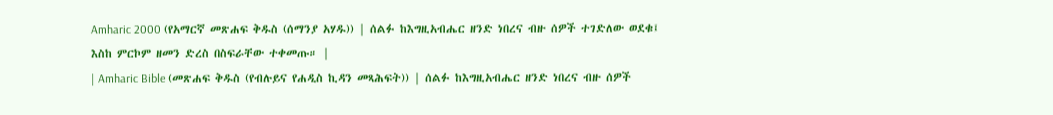Amharic 2000 (የአማርኛ መጽሐፍ ቅዱስ (ሰማንያ አሃዱ)) | ሰልፉ ከእግዚአብሔር ዘንድ ነበረና ብዙ ሰዎች ተገድለው ወደቁ፤ እስከ ምርኮም ዘመን ድረስ በስፍራቸው ተቀመጡ። |
| Amharic Bible (መጽሐፍ ቅዱስ (የብሉይና የሐዲስ ኪዳን መጻሕፍት)) | ሰልፉ ከእግዚአብሔር ዘንድ ነበረና ብዙ ሰዎች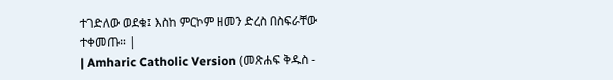ተገድለው ወደቁ፤ እስከ ምርኮም ዘመን ድረስ በስፍራቸው ተቀመጡ። |
| Amharic Catholic Version (መጽሐፍ ቅዱስ -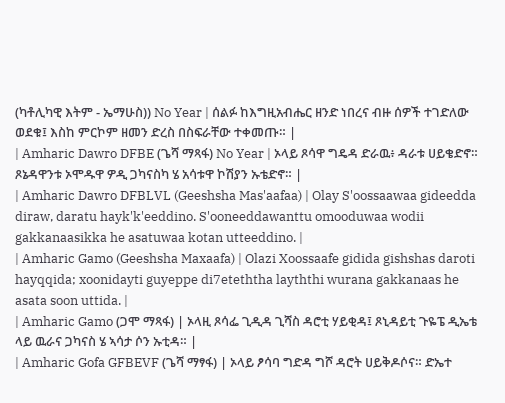(ካቶሊካዊ እትም - ኤማሁስ)) No Year | ሰልፉ ከእግዚአብሔር ዘንድ ነበረና ብዙ ሰዎች ተገድለው ወደቁ፤ እስከ ምርኮም ዘመን ድረስ በስፍራቸው ተቀመጡ። |
| Amharic Dawro DFBE (ጌሻ ማጻፋ) No Year | ኦላይ ጾሳዋ ግዴዳ ድራዉ፥ ዳራቱ ሀይቄድኖ። ጾኔዳዋንቱ ኦሞዱዋ ዎዲ ጋካናስካ ሄ አሳቱዋ ኮሽያን ኡቴድኖ። |
| Amharic Dawro DFBLVL (Geeshsha Mas'aafaa) | Olay S'oossaawaa gideedda diraw, daratu hayk'k'eeddino. S'ooneeddawanttu omooduwaa wodii gakkanaasikka he asatuwaa kotan utteeddino. |
| Amharic Gamo (Geeshsha Maxaafa) | Olazi Xoossaafe gidida gishshas daroti hayqqida; xoonidayti guyeppe di7eteththa layththi wurana gakkanaas he asata soon uttida. |
| Amharic Gamo (ጋሞ ማጻፋ) | ኦላዚ ጾሳፌ ጊዲዳ ጊሻስ ዳሮቲ ሃይቂዳ፤ ጾኒዳይቲ ጉዬፔ ዲኤቴ ላይ ዉራና ጋካናስ ሄ ኣሳታ ሶን ኡቲዳ። |
| Amharic Gofa GFBEVF (ጌሻ ማፃፋ) | ኦላይ ፆሳባ ግድዳ ግሾ ዳሮት ሀይቅዶሶና። ድኤተ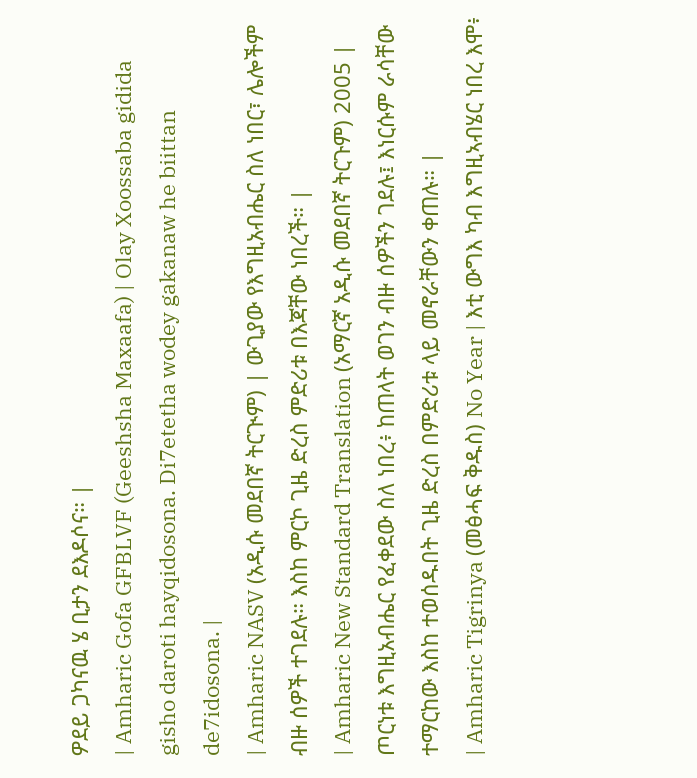ዎደይ ጋካናዉ ሄ ቢታን ደእዶሶና። |
| Amharic Gofa GFBLVF (Geeshsha Maxaafa) | Olay Xoossaba gidida gisho daroti hayqidosona. Di7etetha wodey gakanaw he biittan de7idosona. |
| Amharic NASV (አዲሱ መደበኛ ትርጒም) | ውጊያው የእግዚአብሔር ስለ ነበር፣ ሌሎችም ብዙ ሰዎች ተገደሉ። እስከ ምርኮ ጊዜ ድረስ ምድሪቱ በእጃቸው ነበረች። |
| Amharic New Standard Translation (አማርኛ አዲሱ መደበኛ ትርጉም) 2005 | ጦርነቱ እግዚአብሔር የፈቀደው ስለ ነበረ፥ ከጠላት ወገን ብዙ ሰዎችን ገደሉ፤ እነርሱም ራሳቸው ተማርከው እስከ ተወሰዱበት ጊዜ ድረስ በምድሪቱ ላይ መኖራቸውን ቀጠሉ። |
| Amharic Tigrinya (መፅሓፍ ቅዱስ) No Year | እቲ ውግእ ካብ እግዚኣብሄር ነበረ እሞ፥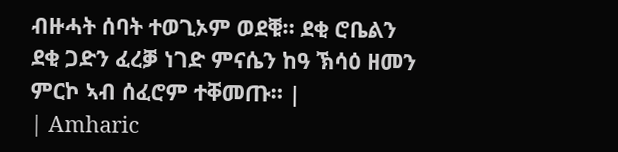ብዙሓት ሰባት ተወጊኦም ወደቑ። ደቂ ሮቤልን ደቂ ጋድን ፈረቓ ነገድ ምናሴን ከዓ ኽሳዕ ዘመን ምርኮ ኣብ ሰፈሮም ተቐመጡ። |
| Amharic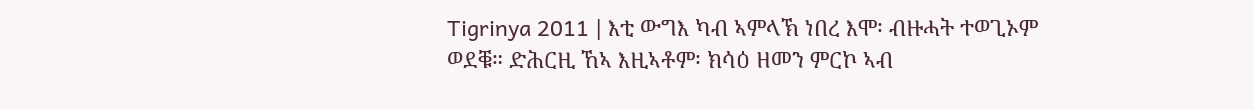Tigrinya 2011 | እቲ ውግእ ካብ ኣምላኽ ነበረ እሞ፡ ብዙሓት ተወጊኦም ወደቑ። ድሕርዚ ኸኣ እዚኣቶም፡ ክሳዕ ዘመን ምርኮ ኣብ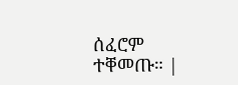ሰፈሮም ተቐመጡ። |